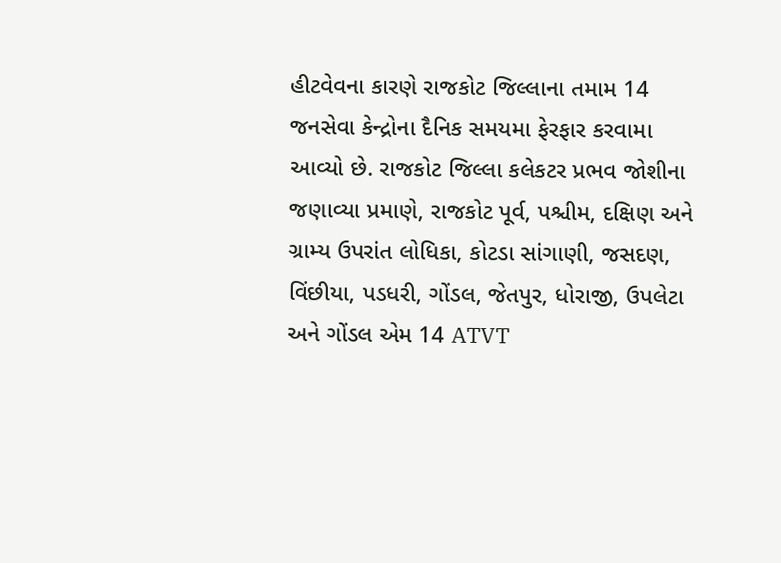હીટવેવના કારણે રાજકોટ જિલ્લાના તમામ 14 જનસેવા કેન્દ્રોના દૈનિક સમયમા ફેરફાર કરવામા આવ્યો છે. રાજકોટ જિલ્લા કલેકટર પ્રભવ જોશીના જણાવ્યા પ્રમાણે, રાજકોટ પૂર્વ, પશ્ચીમ, દક્ષિણ અને ગ્રામ્ય ઉપરાંત લોધિકા, કોટડા સાંગાણી, જસદણ, વિંછીયા, પડધરી, ગોંડલ, જેતપુર, ધોરાજી, ઉપલેટા અને ગોંડલ એમ 14 ATVT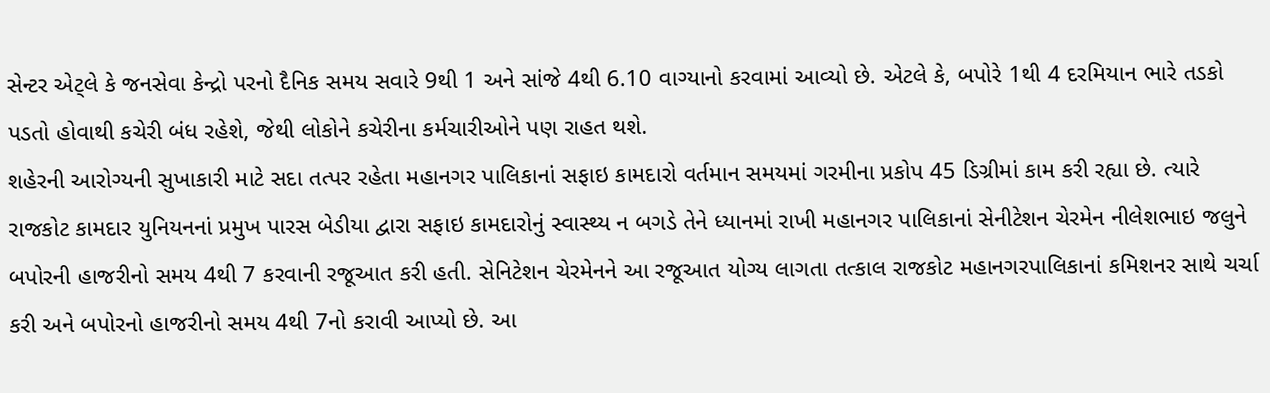સેન્ટર એટ્લે કે જનસેવા કેન્દ્રો પરનો દૈનિક સમય સવારે 9થી 1 અને સાંજે 4થી 6.10 વાગ્યાનો કરવામાં આવ્યો છે. એટલે કે, બપોરે 1થી 4 દરમિયાન ભારે તડકો પડતો હોવાથી કચેરી બંધ રહેશે, જેથી લોકોને કચેરીના કર્મચારીઓને પણ રાહત થશે.
શહેરની આરોગ્યની સુખાકારી માટે સદા તત્પર રહેતા મહાનગર પાલિકાનાં સફાઇ કામદારો વર્તમાન સમયમાં ગરમીના પ્રકોપ 45 ડિગ્રીમાં કામ કરી રહ્યા છે. ત્યારે રાજકોટ કામદાર યુનિયનનાં પ્રમુખ પારસ બેડીયા દ્વારા સફાઇ કામદારોનું સ્વાસ્થ્ય ન બગડે તેને ધ્યાનમાં રાખી મહાનગર પાલિકાનાં સેનીટેશન ચેરમેન નીલેશભાઇ જલુને બપોરની હાજરીનો સમય 4થી 7 કરવાની રજૂઆત કરી હતી. સેનિટેશન ચેરમેનને આ રજૂઆત યોગ્ય લાગતા તત્કાલ રાજકોટ મહાનગરપાલિકાનાં કમિશનર સાથે ચર્ચા કરી અને બપોરનો હાજરીનો સમય 4થી 7નો કરાવી આપ્યો છે. આ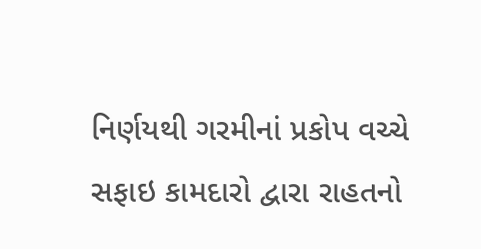નિર્ણયથી ગરમીનાં પ્રકોપ વચ્ચે સફાઇ કામદારો દ્વારા રાહતનો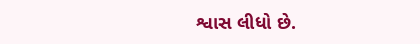શ્વાસ લીધો છે.